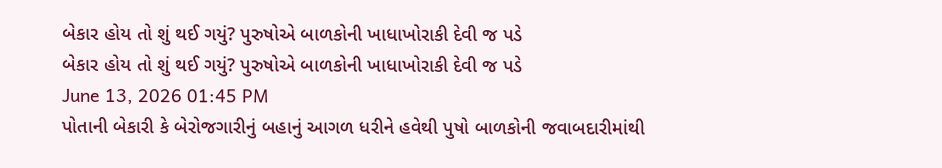બેકાર હોય તો શું થઈ ગયું? પુરુષોએ બાળકોની ખાધાખોરાકી દેવી જ પડે
બેકાર હોય તો શું થઈ ગયું? પુરુષોએ બાળકોની ખાધાખોરાકી દેવી જ પડે
June 13, 2026 01:45 PM
પોતાની બેકારી કે બેરોજગારીનું બહાનું આગળ ધરીને હવેથી પુષો બાળકોની જવાબદારીમાંથી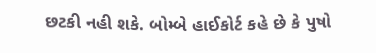છટકી નહી શકે. બોમ્બે હાઈકોર્ટ કહે છે કે પુષો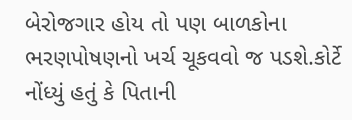બેરોજગાર હોય તો પણ બાળકોના ભરણપોષણનો ખર્ચ ચૂકવવો જ પડશે.કોર્ટે નોંધ્યું હતું કે પિતાની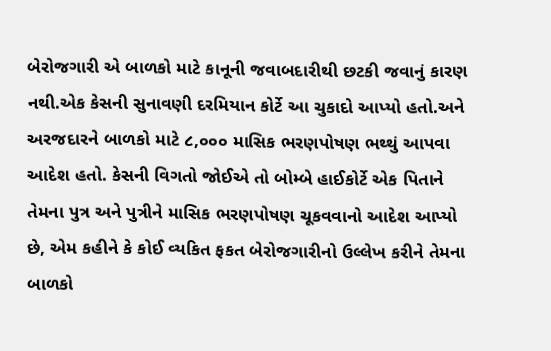બેરોજગારી એ બાળકો માટે કાનૂની જવાબદારીથી છટકી જવાનું કારણ નથી.એક કેસની સુનાવણી દરમિયાન કોર્ટે આ ચુકાદો આપ્યો હતો.અને અરજદારને બાળકો માટે ૮,૦૦૦ માસિક ભરણપોષણ ભથ્થું આપવા આદેશ હતો. કેસની વિગતો જોઈએ તો બોમ્બે હાઈકોર્ટે એક પિતાને તેમના પુત્ર અને પુત્રીને માસિક ભરણપોષણ ચૂકવવાનો આદેશ આપ્યો છે, એમ કહીને કે કોઈ વ્યકિત ફકત બેરોજગારીનો ઉલ્લેખ કરીને તેમના બાળકો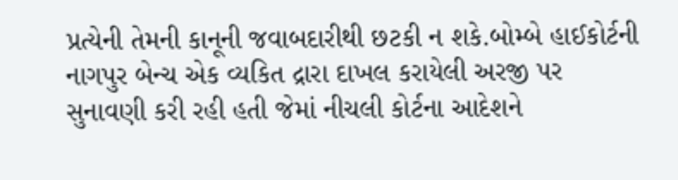પ્રત્યેની તેમની કાનૂની જવાબદારીથી છટકી ન શકે.બોમ્બે હાઈકોર્ટની નાગપુર બેન્ચ એક વ્યકિત દ્રારા દાખલ કરાયેલી અરજી પર સુનાવણી કરી રહી હતી જેમાં નીચલી કોર્ટના આદેશને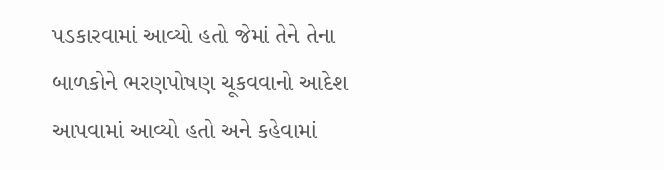પડકારવામાં આવ્યો હતો જેમાં તેને તેના બાળકોને ભરણપોષણ ચૂકવવાનો આદેશ આપવામાં આવ્યો હતો અને કહેવામાં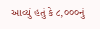આવ્યું હતું કે ૮,૦૦૦નું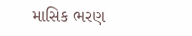માસિક ભરણ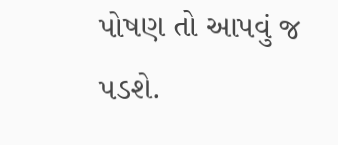પોષણ તો આપવું જ પડશે.